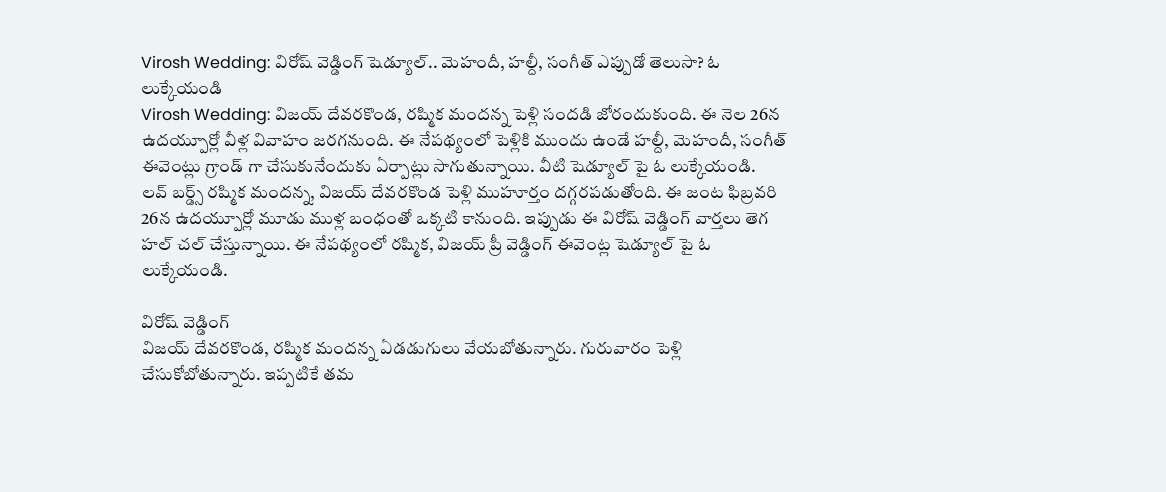Virosh Wedding: విరోష్ వెడ్డింగ్ షెడ్యూల్.. మెహందీ, హల్దీ, సంగీత్ ఎప్పుడో తెలుసా? ఓ లుక్కేయండి
Virosh Wedding: విజయ్ దేవరకొండ, రష్మిక మందన్న పెళ్లి సందడి జోరందుకుంది. ఈ నెల 26న ఉదయ్పూర్లో వీళ్ల వివాహం జరగనుంది. ఈ నేపథ్యంలో పెళ్లికి ముందు ఉండే హల్దీ, మెహందీ, సంగీత్ ఈవెంట్లు గ్రాండ్ గా చేసుకునేందుకు ఏర్పాట్లు సాగుతున్నాయి. వీటి షెడ్యూల్ పై ఓ లుక్కేయండి.
లవ్ బర్డ్స్ రష్మిక మందన్న, విజయ్ దేవరకొండ పెళ్లి ముహూర్తం దగ్గరపడుతోంది. ఈ జంట ఫిబ్రవరి 26న ఉదయ్పూర్లో మూడు ముళ్ల బంధంతో ఒక్కటి కానుంది. ఇప్పుడు ఈ విరోష్ వెడ్డింగ్ వార్తలు తెగ హల్ చల్ చేస్తున్నాయి. ఈ నేపథ్యంలో రష్మిక, విజయ్ ప్రీ వెడ్డింగ్ ఈవెంట్ల షెడ్యూల్ పై ఓ లుక్కేయండి.

విరోష్ వెడ్డింగ్
విజయ్ దేవరకొండ, రష్మిక మందన్న ఏడడుగులు వేయబోతున్నారు. గురువారం పెళ్లి చేసుకోబోతున్నారు. ఇప్పటికే తమ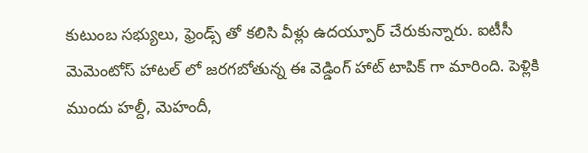కుటుంబ సభ్యులు, ఫ్రెండ్స్ తో కలిసి వీళ్లు ఉదయ్పూర్ చేరుకున్నారు. ఐటీసీ మెమెంటోస్ హాటల్ లో జరగబోతున్న ఈ వెడ్డింగ్ హాట్ టాపిక్ గా మారింది. పెళ్లికి ముందు హల్దీ, మెహందీ,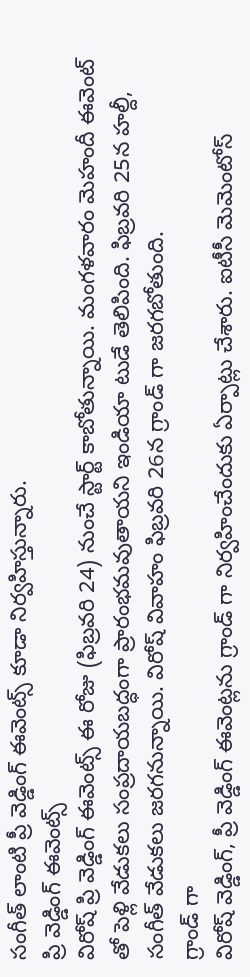సంగీత్ లాంటి ప్రీ వెడ్డింగ్ ఈవెంట్స్ కూడా నిర్వహిస్తున్నారు.
ప్రి వెడ్డింగ్ ఈవెంట్స్
విరోష్ ప్రి వెడ్డింగ్ ఈవెంట్స్ ఈ రోజు (ఫిబ్రవరి 24) నుంచే స్టార్ట్ కాబోతున్నాయి. మంగళవారం మెహందీ ఈవెంట్ తో పెళ్లి వేడుకలు సంప్రదాయబద్ధంగా ప్రారంభమవుతాయని ఇండియా టుడే తెలిపింది. ఫిబ్రవరి 25న హల్దీ, సంగీత్ వేడుకలు జరగనున్నాయి. విరోష్ వివాహం ఫిబ్రవరి 26న గ్రాండ్ గా జరగబోతుంది.
గ్రాండ్ గా
విరోష్ వెడ్డింగ్, ప్రీ వెడ్డింగ్ ఈవెంట్లను గ్రాండ్ గా నిర్వహించేందుకు ఏర్పాట్లు చేశారు. ఐటీసీ మెమెంటోస్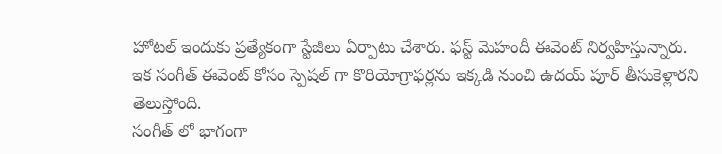హోటల్ ఇందుకు ప్రత్యేకంగా స్టేజీలు ఏర్పాటు చేశారు. ఫస్ట్ మెహందీ ఈవెంట్ నిర్వహిస్తున్నారు. ఇక సంగీత్ ఈవెంట్ కోసం స్పెషల్ గా కొరియోగ్రాఫర్లను ఇక్కడి నుంచి ఉదయ్ పూర్ తీసుకెళ్లారని తెలుస్తోంది.
సంగీత్ లో భాగంగా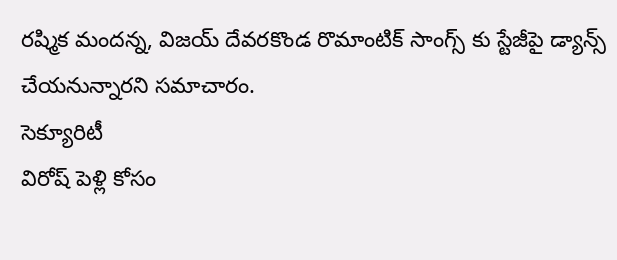రష్మిక మందన్న, విజయ్ దేవరకొండ రొమాంటిక్ సాంగ్స్ కు స్టేజీపై డ్యాన్స్ చేయనున్నారని సమాచారం.
సెక్యూరిటీ
విరోష్ పెళ్లి కోసం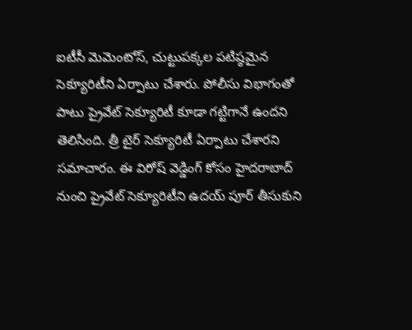ఐటీసీ మెమెంటోస్, చుట్టుపక్కల పటిష్ఠమైన సెక్యూరిటీని ఏర్పాటు చేశారు. పోలీసు విభాగంతో పాటు ప్రైవేట్ సెక్యూరిటీ కూడా గట్టిగానే ఉందని తెలిసింది. త్రీ టైర్ సెక్యూరిటీ ఏర్పాటు చేశారని సమాచారం. ఈ విరోష్ వెడ్డింగ్ కోసం హైదరాబాద్ నుంచి ప్రైవేట్ సెక్యూరిటీని ఉదయ్ పూర్ తీసుకుని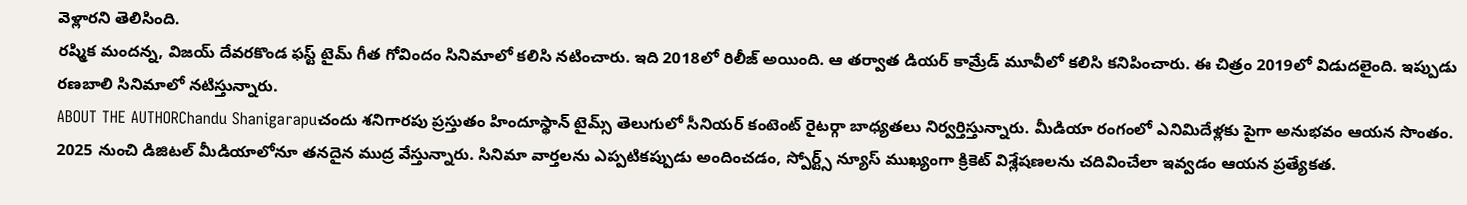వెళ్లారని తెలిసింది.
రష్మిక మందన్న, విజయ్ దేవరకొండ ఫస్ట్ టైమ్ గీత గోవిందం సినిమాలో కలిసి నటించారు. ఇది 2018లో రిలీజ్ అయింది. ఆ తర్వాత డియర్ కామ్రేడ్ మూవీలో కలిసి కనిపించారు. ఈ చిత్రం 2019లో విడుదలైంది. ఇప్పుడు రణబాలి సినిమాలో నటిస్తున్నారు.
ABOUT THE AUTHORChandu Shanigarapuచందు శనిగారపు ప్రస్తుతం హిందూస్థాన్ టైమ్స్ తెలుగులో సీనియర్ కంటెంట్ రైటర్గా బాధ్యతలు నిర్వర్తిస్తున్నారు. మీడియా రంగంలో ఎనిమిదేళ్లకు పైగా అనుభవం ఆయన సొంతం. 2025 నుంచి డిజిటల్ మీడియాలోనూ తనదైన ముద్ర వేస్తున్నారు. సినిమా వార్తలను ఎప్పటికప్పుడు అందించడం, స్పోర్ట్స్ న్యూస్ ముఖ్యంగా క్రికెట్ విశ్లేషణలను చదివించేలా ఇవ్వడం ఆయన ప్రత్యేకత.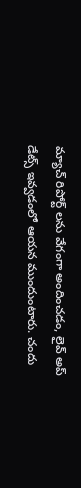మ్యాచ్ రిపోర్ట్ లను వేగంగా అందించడం, లైవ్ అప్ డేట్స్ ఇవ్వడంలో ఆయన ముందుంటారు. చందు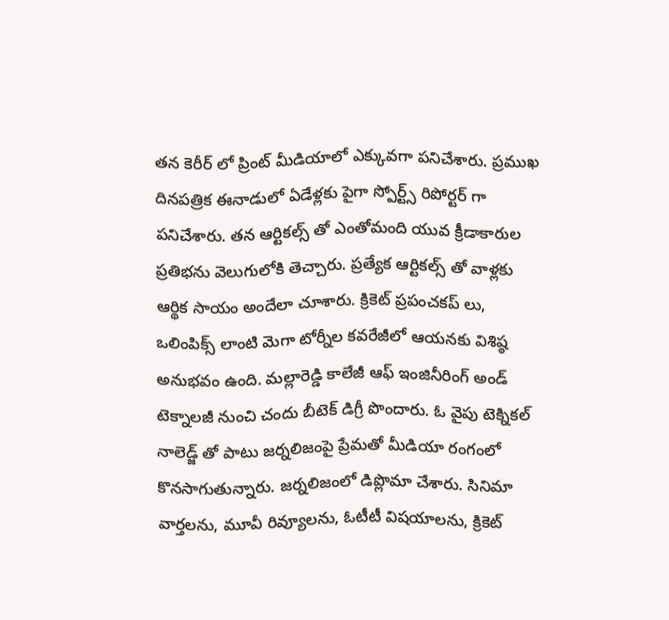తన కెరీర్ లో ప్రింట్ మీడియాలో ఎక్కువగా పనిచేశారు. ప్రముఖ దినపత్రిక ఈనాడులో ఏడేళ్లకు పైగా స్పోర్ట్స్ రిపోర్టర్ గా పనిచేశారు. తన ఆర్టికల్స్ తో ఎంతోమంది యువ క్రీడాకారుల ప్రతిభను వెలుగులోకి తెచ్చారు. ప్రత్యేక ఆర్టికల్స్ తో వాళ్లకు ఆర్థిక సాయం అందేలా చూశారు. క్రికెట్ ప్రపంచకప్ లు, ఒలింపిక్స్ లాంటి మెగా టోర్నీల కవరేజీలో ఆయనకు విశిష్ఠ అనుభవం ఉంది. మల్లారెడ్డి కాలేజీ ఆఫ్ ఇంజినీరింగ్ అండ్ టెక్నాలజీ నుంచి చందు బీటెక్ డిగ్రీ పొందారు. ఓ వైపు టెక్నికల్ నాలెడ్జ్ తో పాటు జర్నలిజంపై ప్రేమతో మీడియా రంగంలో కొనసాగుతున్నారు. జర్నలిజంలో డిప్లొమా చేశారు. సినిమా వార్తలను, మూవీ రివ్యూలను, ఓటీటీ విషయాలను, క్రికెట్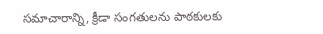సమాచారాన్ని, క్రీడా సంగతులను పాఠకులకు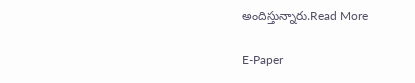అందిస్తున్నారు.Read More

E-Paper